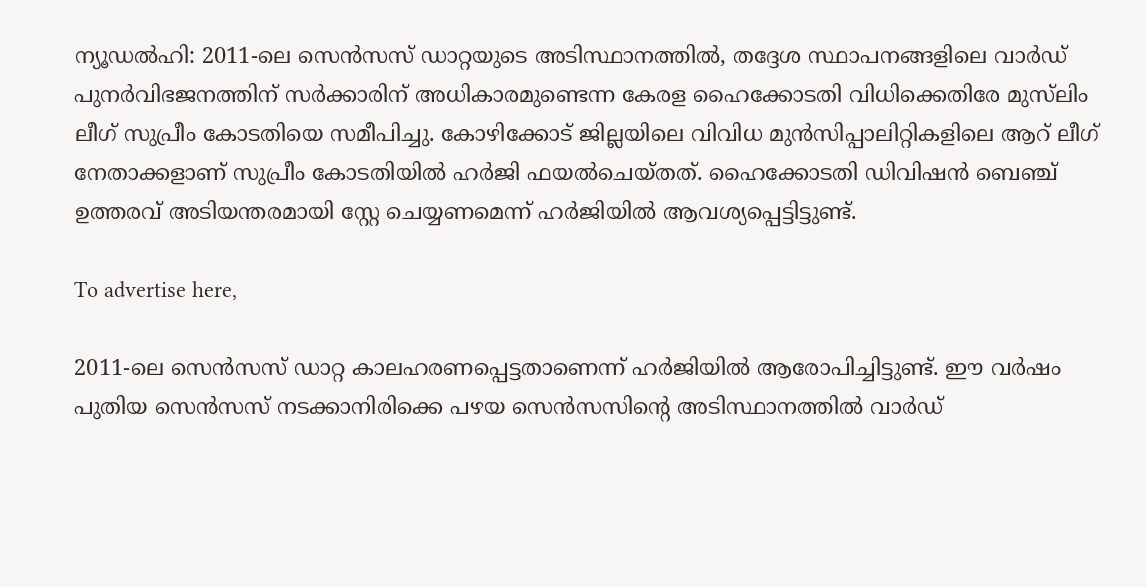ന്യൂഡൽഹി: 2011-ലെ സെൻസസ് ഡാറ്റയുടെ അടിസ്ഥാനത്തിൽ, തദ്ദേശ സ്ഥാപനങ്ങളിലെ വാർഡ് പുനർവിഭജനത്തിന് സർക്കാരിന് അധികാരമുണ്ടെന്ന കേരള ഹൈക്കോടതി വിധിക്കെതിരേ മുസ്‌ലിം ലീഗ് സുപ്രീം കോടതിയെ സമീപിച്ചു. കോഴിക്കോട് ജില്ലയിലെ വിവിധ മുൻസിപ്പാലിറ്റികളിലെ ആറ് ലീഗ് നേതാക്കളാണ് സുപ്രീം കോടതിയിൽ ഹർജി ഫയൽചെയ്തത്. ഹൈക്കോടതി ഡിവിഷൻ ബെഞ്ച് ഉത്തരവ് അടിയന്തരമായി സ്റ്റേ ചെയ്യണമെന്ന് ഹർജിയിൽ ആവശ്യപ്പെട്ടിട്ടുണ്ട്.

To advertise here,

2011-ലെ സെൻസസ് ഡാറ്റ കാലഹരണപ്പെട്ടതാണെന്ന് ഹർജിയിൽ ആരോപിച്ചിട്ടുണ്ട്. ഈ വർഷം പുതിയ സെൻസസ് നടക്കാനിരിക്കെ പഴയ സെൻസസിന്റെ അടിസ്ഥാനത്തിൽ വാർഡ്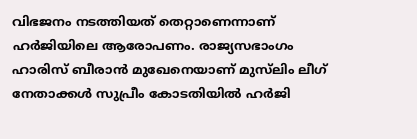വിഭജനം നടത്തിയത് തെറ്റാണെന്നാണ് ഹർജിയിലെ ആരോപണം. രാജ്യസഭാംഗം ഹാരിസ് ബീരാൻ മുഖേനെയാണ് മുസ്‌ലിം ലീഗ് നേതാക്കൾ സുപ്രീം കോടതിയിൽ ഹർജി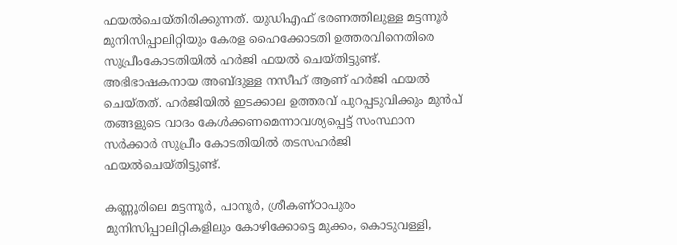ഫയൽചെയ്തിരിക്കുന്നത്. യുഡിഎഫ് ഭരണത്തിലുള്ള മട്ടന്നൂർ മുനിസിപ്പാലിറ്റിയും കേരള ഹൈക്കോടതി ഉത്തരവിനെതിരെ സുപ്രീംകോടതിയിൽ ഹർജി ഫയൽ ചെയ്തിട്ടുണ്ട്. അഭിഭാഷകനായ അബ്ദുള്ള നസീഹ് ആണ് ഹർജി ഫയൽ ചെയ്തത്. ഹർജിയിൽ ഇടക്കാല ഉത്തരവ് പുറപ്പടുവിക്കും മുൻപ് തങ്ങളുടെ വാദം കേൾക്കണമെന്നാവശ്യപ്പെട്ട് സംസ്ഥാന സർക്കാർ സുപ്രീം കോടതിയിൽ തടസഹർജി ഫയൽചെയ്തിട്ടുണ്ട്.

കണ്ണൂരിലെ മട്ടന്നൂർ, പാനൂർ, ശ്രീകണ്ഠാപുരം മുനിസിപ്പാലിറ്റികളിലും കോഴിക്കോട്ടെ മുക്കം, കൊടുവള്ളി,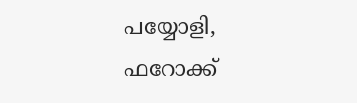പയ്യോളി, ഫറോക്ക്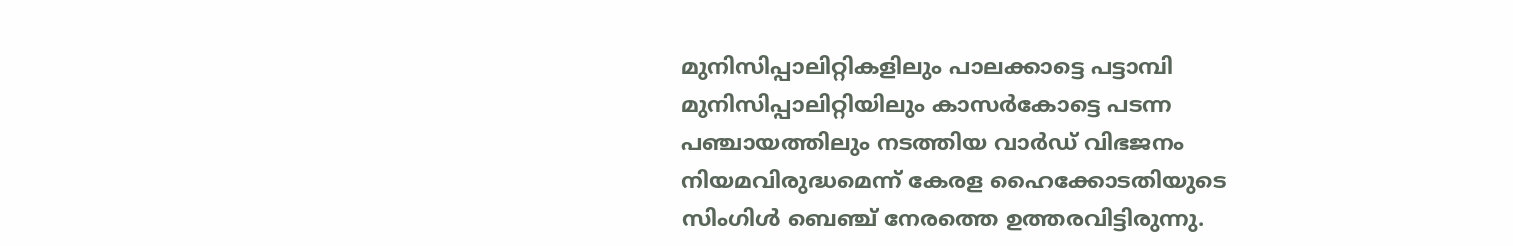മുനിസിപ്പാലിറ്റികളിലും പാലക്കാട്ടെ പട്ടാമ്പി മുനിസിപ്പാലിറ്റിയിലും കാസർകോട്ടെ പടന്ന പഞ്ചായത്തിലും നടത്തിയ വാർഡ് വിഭജനം നിയമവിരുദ്ധമെന്ന് കേരള ഹൈക്കോടതിയുടെ സിംഗിൾ ബെഞ്ച് നേരത്തെ ഉത്തരവിട്ടിരുന്നു.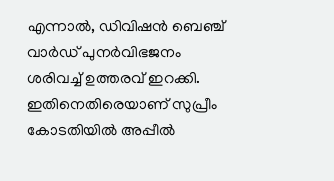എന്നാൽ, ഡിവിഷൻ ബെഞ്ച് വാർഡ് പുനർവിഭജനം ശരിവച്ച് ഉത്തരവ് ഇറക്കി. ഇതിനെതിരെയാണ് സുപ്രീം കോടതിയിൽ അപ്പീൽ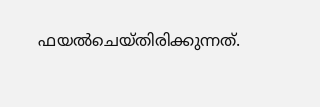ഫയൽചെയ്തിരിക്കുന്നത്.